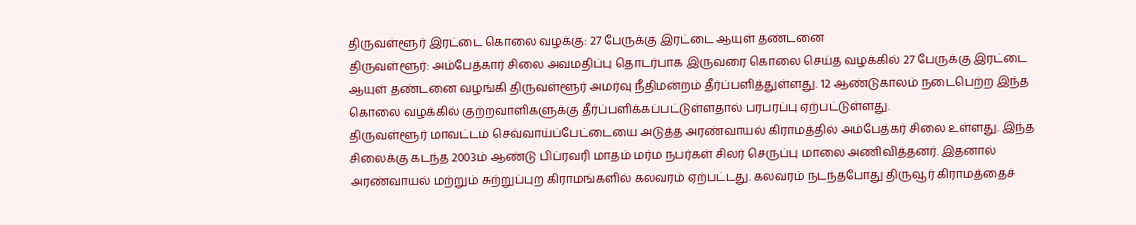திருவள்ளூர் இரட்டை கொலை வழக்கு: 27 பேருக்கு இரட்டை ஆயுள் தண்டனை
திருவள்ளூர்: அம்பேத்கார் சிலை அவமதிப்பு தொடர்பாக இருவரை கொலை செய்த வழக்கில் 27 பேருக்கு இரட்டை ஆயுள் தண்டனை வழங்கி திருவள்ளூர் அமர்வு நீதிமன்றம் தீர்ப்பளித்துள்ளது. 12 ஆண்டுகாலம் நடைபெற்ற இந்த கொலை வழக்கில் குற்றவாளிகளுக்கு தீர்ப்பளிக்கப்பட்டுள்ளதால் பரபரப்பு ஏற்பட்டுள்ளது.
திருவள்ளூர் மாவட்டம் செவ்வாய்ப்பேட்டையை அடுத்த அரண்வாயல் கிராமத்தில் அம்பேத்கர் சிலை உள்ளது. இந்த சிலைக்கு கடந்த 2003ம் ஆண்டு பிப்ரவரி மாதம் மர்ம நபர்கள் சிலர் செருப்பு மாலை அணிவித்தனர். இதனால் அரண்வாயல் மற்றும் சுற்றுப்புற கிராமங்களில் கலவரம் ஏற்பட்டது. கலவரம் நடந்தபோது திருவூர் கிராமத்தைச்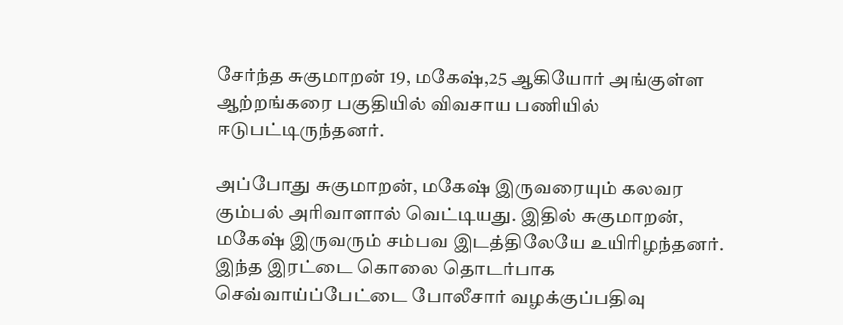சேர்ந்த சுகுமாறன் 19, மகேஷ்,25 ஆகியோர் அங்குள்ள ஆற்றங்கரை பகுதியில் விவசாய பணியில் ஈடுபட்டிருந்தனர்.

அப்போது சுகுமாறன், மகேஷ் இருவரையும் கலவர கும்பல் அரிவாளால் வெட்டியது. இதில் சுகுமாறன், மகேஷ் இருவரும் சம்பவ இடத்திலேயே உயிரிழந்தனர். இந்த இரட்டை கொலை தொடர்பாக செவ்வாய்ப்பேட்டை போலீசார் வழக்குப்பதிவு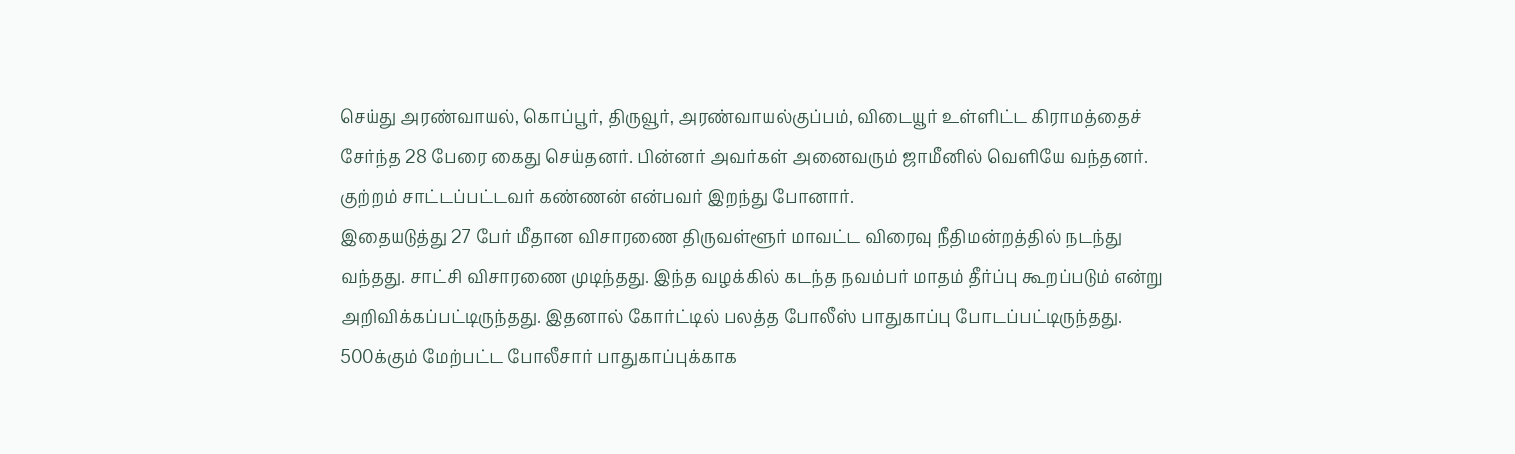செய்து அரண்வாயல், கொப்பூர், திருவூர், அரண்வாயல்குப்பம், விடையூர் உள்ளிட்ட கிராமத்தைச் சேர்ந்த 28 பேரை கைது செய்தனர். பின்னர் அவர்கள் அனைவரும் ஜாமீனில் வெளியே வந்தனர். குற்றம் சாட்டப்பட்டவர் கண்ணன் என்பவர் இறந்து போனார்.
இதையடுத்து 27 பேர் மீதான விசாரணை திருவள்ளூர் மாவட்ட விரைவு நீதிமன்றத்தில் நடந்து வந்தது. சாட்சி விசாரணை முடிந்தது. இந்த வழக்கில் கடந்த நவம்பர் மாதம் தீர்ப்பு கூறப்படும் என்று அறிவிக்கப்பட்டிருந்தது. இதனால் கோர்ட்டில் பலத்த போலீஸ் பாதுகாப்பு போடப்பட்டிருந்தது. 500க்கும் மேற்பட்ட போலீசார் பாதுகாப்புக்காக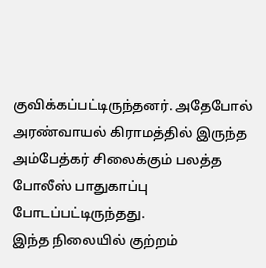குவிக்கப்பட்டிருந்தனர். அதேபோல் அரண்வாயல் கிராமத்தில் இருந்த அம்பேத்கர் சிலைக்கும் பலத்த போலீஸ் பாதுகாப்பு போடப்பட்டிருந்தது.
இந்த நிலையில் குற்றம்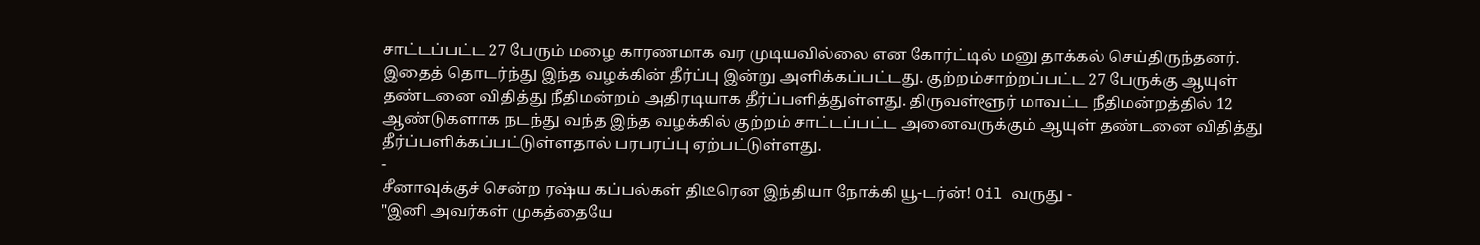சாட்டப்பட்ட 27 பேரும் மழை காரணமாக வர முடியவில்லை என கோர்ட்டில் மனு தாக்கல் செய்திருந்தனர். இதைத் தொடர்ந்து இந்த வழக்கின் தீர்ப்பு இன்று அளிக்கப்பட்டது. குற்றம்சாற்றப்பட்ட 27 பேருக்கு ஆயுள் தண்டனை விதித்து நீதிமன்றம் அதிரடியாக தீர்ப்பளித்துள்ளது. திருவள்ளூர் மாவட்ட நீதிமன்றத்தில் 12 ஆண்டுகளாக நடந்து வந்த இந்த வழக்கில் குற்றம் சாட்டப்பட்ட அனைவருக்கும் ஆயுள் தண்டனை விதித்து தீர்ப்பளிக்கப்பட்டுள்ளதால் பரபரப்பு ஏற்பட்டுள்ளது.
-
சீனாவுக்குச் சென்ற ரஷ்ய கப்பல்கள் திடீரென இந்தியா நோக்கி யூ-டர்ன்! Oil வருது -
"இனி அவர்கள் முகத்தையே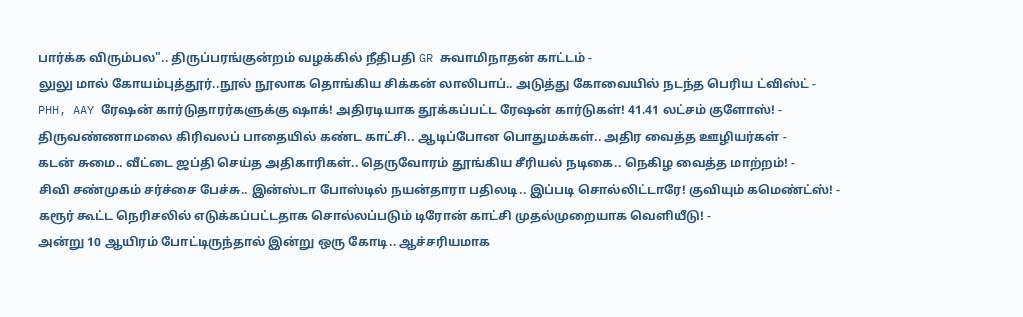பார்க்க விரும்பல".. திருப்பரங்குன்றம் வழக்கில் நீதிபதி GR சுவாமிநாதன் காட்டம் -
லுலு மால் கோயம்புத்தூர்..நூல் நூலாக தொங்கிய சிக்கன் லாலிபாப்.. அடுத்து கோவையில் நடந்த பெரிய ட்விஸ்ட் -
PHH, AAY ரேஷன் கார்டுதாரர்களுக்கு ஷாக்! அதிரடியாக தூக்கப்பட்ட ரேஷன் கார்டுகள்! 41.41 லட்சம் குளோஸ்! -
திருவண்ணாமலை கிரிவலப் பாதையில் கண்ட காட்சி.. ஆடிப்போன பொதுமக்கள்.. அதிர வைத்த ஊழியர்கள் -
கடன் சுமை.. வீட்டை ஜப்தி செய்த அதிகாரிகள்.. தெருவோரம் தூங்கிய சீரியல் நடிகை.. நெகிழ வைத்த மாற்றம்! -
சிவி சண்முகம் சர்ச்சை பேச்சு.. இன்ஸ்டா போஸ்டில் நயன்தாரா பதிலடி.. இப்படி சொல்லிட்டாரே! குவியும் கமெண்ட்ஸ்! -
கரூர் கூட்ட நெரிசலில் எடுக்கப்பட்டதாக சொல்லப்படும் டிரோன் காட்சி முதல்முறையாக வெளியீடு! -
அன்று 10 ஆயிரம் போட்டிருந்தால் இன்று ஒரு கோடி.. ஆச்சரியமாக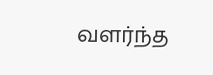வளர்ந்த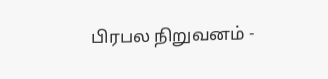பிரபல நிறுவனம் -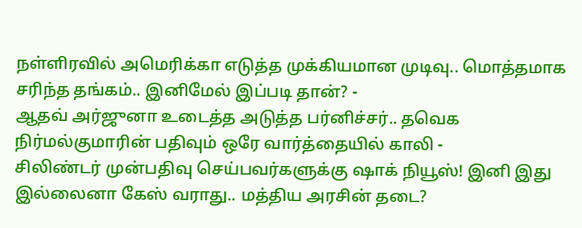நள்ளிரவில் அமெரிக்கா எடுத்த முக்கியமான முடிவு.. மொத்தமாக சரிந்த தங்கம்.. இனிமேல் இப்படி தான்? -
ஆதவ் அர்ஜுனா உடைத்த அடுத்த பர்னிச்சர்.. தவெக நிர்மல்குமாரின் பதிவும் ஒரே வார்த்தையில் காலி -
சிலிண்டர் முன்பதிவு செய்பவர்களுக்கு ஷாக் நியூஸ்! இனி இது இல்லைனா கேஸ் வராது.. மத்திய அரசின் தடை?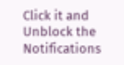Click it and Unblock the Notifications